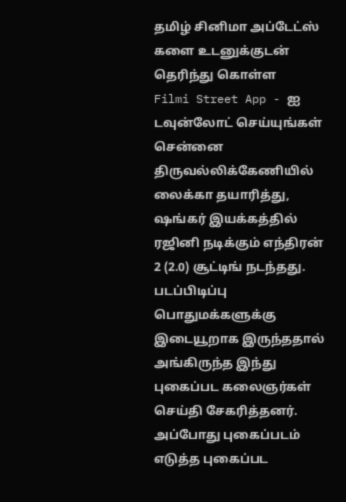தமிழ் சினிமா அப்டேட்ஸ் களை உடனுக்குடன் தெரிந்து கொள்ள
Filmi Street App - ஐ டவுன்லோட் செய்யுங்கள்
சென்னை திருவல்லிக்கேணியில் லைக்கா தயாரித்து, ஷங்கர் இயக்கத்தில் ரஜினி நடிக்கும் எந்திரன் 2 (2.0) சூட்டிங் நடந்தது.
படப்பிடிப்பு பொதுமக்களுக்கு இடையூறாக இருந்ததால் அங்கிருந்த இந்து புகைப்பட கலைஞர்கள் செய்தி சேகரித்தனர்.
அப்போது புகைப்படம் எடுத்த புகைப்பட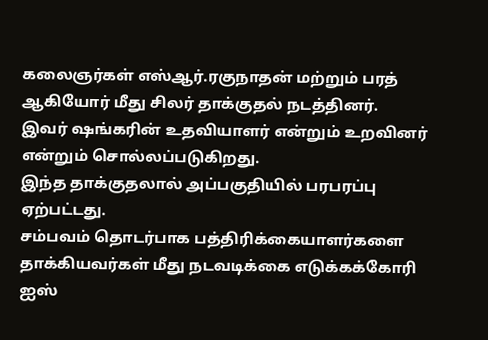கலைஞர்கள் எஸ்ஆர்.ரகுநாதன் மற்றும் பரத் ஆகியோர் மீது சிலர் தாக்குதல் நடத்தினர்.
இவர் ஷங்கரின் உதவியாளர் என்றும் உறவினர் என்றும் சொல்லப்படுகிறது.
இந்த தாக்குதலால் அப்பகுதியில் பரபரப்பு ஏற்பட்டது.
சம்பவம் தொடர்பாக பத்திரிக்கையாளர்களை தாக்கியவர்கள் மீது நடவடிக்கை எடுக்கக்கோரி
ஐஸ்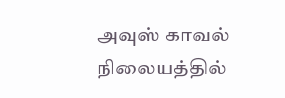அவுஸ் காவல் நிலையத்தில்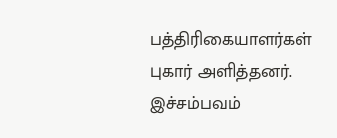பத்திரிகையாளர்கள் புகார் அளித்தனர்.
இச்சம்பவம்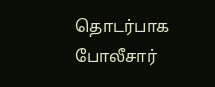தொடர்பாக போலீசார்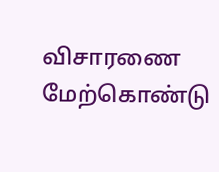விசாரணை மேற்கொண்டு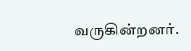வருகின்றனர்.